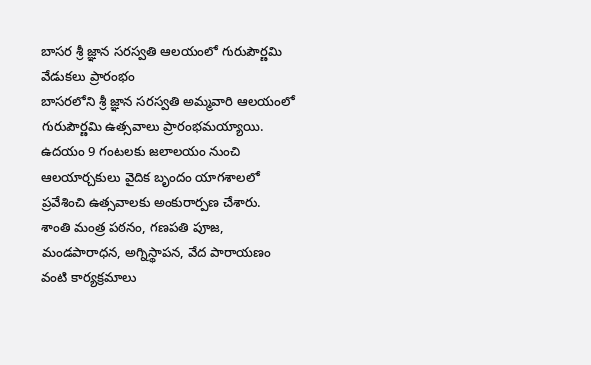బాసర శ్రీ జ్ఞాన సరస్వతి ఆలయంలో గురుపౌర్ణమి వేడుకలు ప్రారంభం
బాసరలోని శ్రీ జ్ఞాన సరస్వతి అమ్మవారి ఆలయంలో గురుపౌర్ణమి ఉత్సవాలు ప్రారంభమయ్యాయి. ఉదయం 9 గంటలకు జలాలయం నుంచి ఆలయార్చకులు వైదిక బృందం యాగశాలలో ప్రవేశించి ఉత్సవాలకు అంకురార్పణ చేశారు.
శాంతి మంత్ర పఠనం, గణపతి పూజ, మండపారాధన, అగ్నిస్థాపన, వేద పారాయణం వంటి కార్యక్రమాలు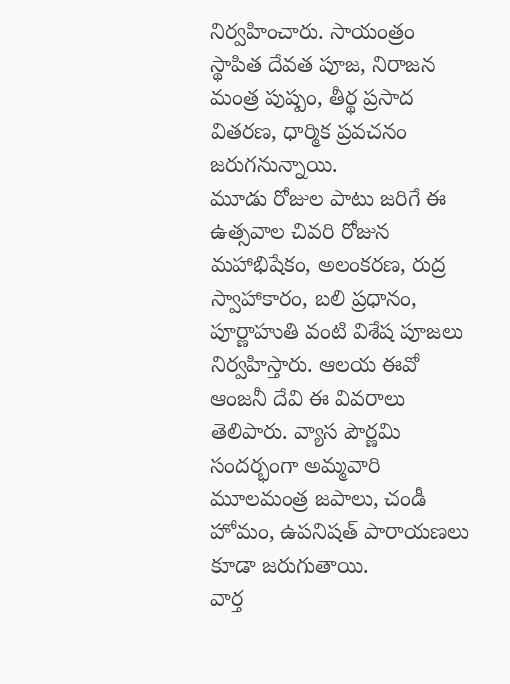నిర్వహించారు. సాయంత్రం స్థాపిత దేవత పూజ, నిరాజన మంత్ర పుష్పం, తీర్థ ప్రసాద వితరణ, ధార్మిక ప్రవచనం జరుగనున్నాయి.
మూడు రోజుల పాటు జరిగే ఈ ఉత్సవాల చివరి రోజున మహాభిషేకం, అలంకరణ, రుద్ర స్వాహాకారం, బలి ప్రధానం, పూర్ణాహుతి వంటి విశేష పూజలు నిర్వహిస్తారు. ఆలయ ఈవో ఆంజనీ దేవి ఈ వివరాలు తెలిపారు. వ్యాస పౌర్ణమి సందర్భంగా అమ్మవారి మూలమంత్ర జపాలు, చండీ హోమం, ఉపనిషత్ పారాయణలు కూడా జరుగుతాయి.
వార్త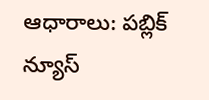ఆధారాలు: పబ్లిక్ న్యూస్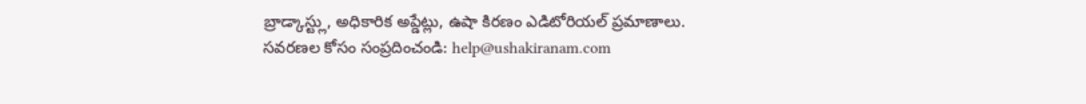బ్రాడ్కాస్ట్లు, అధికారిక అప్డేట్లు, ఉషా కిరణం ఎడిటోరియల్ ప్రమాణాలు.
సవరణల కోసం సంప్రదించండి: help@ushakiranam.com